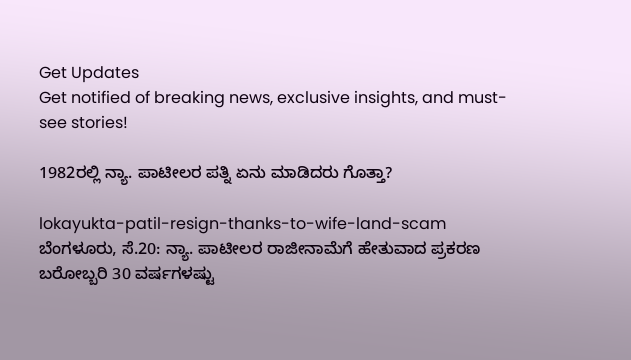Get Updates
Get notified of breaking news, exclusive insights, and must-see stories!

1982ರಲ್ಲಿ ನ್ಯಾ. ಪಾಟೀಲರ ಪತ್ನಿ ಏನು ಮಾಡಿದರು ಗೊತ್ತಾ?

lokayukta-patil-resign-thanks-to-wife-land-scam
ಬೆಂಗಳೂರು, ಸೆ.20: ನ್ಯಾ. ಪಾಟೀಲರ ರಾಜೀನಾಮೆಗೆ ಹೇತುವಾದ ಪ್ರಕರಣ ಬರೋಬ್ಬರಿ 30 ವರ್ಷಗಳಷ್ಟು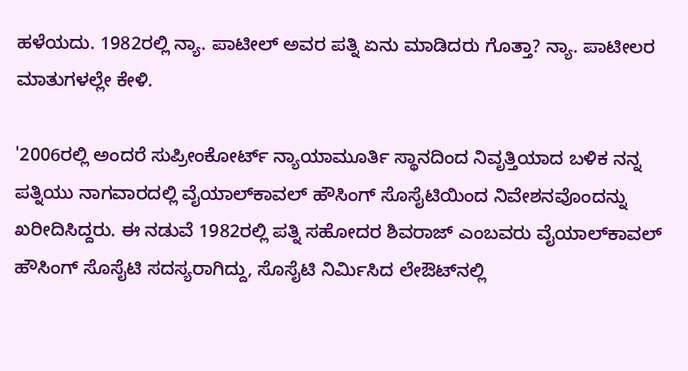ಹಳೆಯದು. 1982ರಲ್ಲಿ ನ್ಯಾ. ಪಾಟೀಲ್‌ ಅವರ ಪತ್ನಿ ಏನು ಮಾಡಿದರು ಗೊತ್ತಾ? ನ್ಯಾ. ಪಾಟೀಲರ ಮಾತುಗಳಲ್ಲೇ ಕೇಳಿ.

'2006ರಲ್ಲಿ ಅಂದರೆ ಸುಪ್ರೀಂಕೋರ್ಟ್‌ ನ್ಯಾಯಾಮೂರ್ತಿ ಸ್ಥಾನದಿಂದ ನಿವೃತ್ತಿಯಾದ ಬಳಿಕ ನನ್ನ ಪತ್ನಿಯು ನಾಗವಾರದಲ್ಲಿ ವೈಯಾಲ್‌ಕಾವಲ್‌ ಹೌಸಿಂಗ್‌ ಸೊಸೈಟಿಯಿಂದ ನಿವೇಶನವೊಂದನ್ನು ಖರೀದಿಸಿದ್ದರು. ಈ ನಡುವೆ 1982ರಲ್ಲಿ ಪತ್ನಿ ಸಹೋದರ ಶಿವರಾಜ್‌ ಎಂಬವರು ವೈಯಾಲ್‌ಕಾವಲ್‌ ಹೌಸಿಂಗ್‌ ಸೊಸೈಟಿ ಸದಸ್ಯರಾಗಿದ್ದು, ಸೊಸೈಟಿ ನಿರ್ಮಿಸಿದ ಲೇಔಟ್‌ನಲ್ಲಿ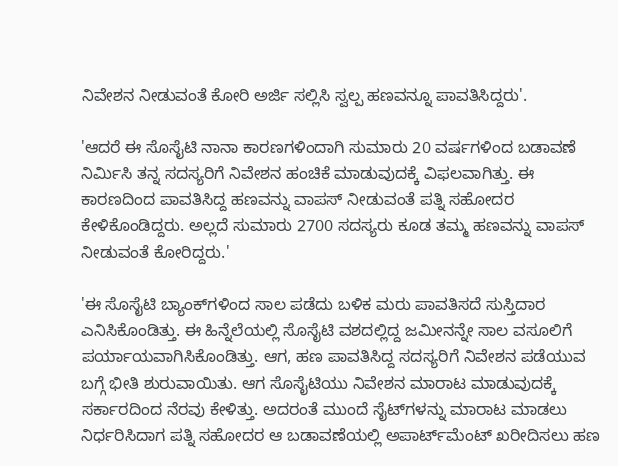ನಿವೇಶನ ನೀಡುವಂತೆ ಕೋರಿ ಅರ್ಜಿ ಸಲ್ಲಿಸಿ ಸ್ವಲ್ಪ ಹಣವನ್ನೂ ಪಾವತಿಸಿದ್ದರು'.

'ಆದರೆ ಈ ಸೊಸೈಟಿ ನಾನಾ ಕಾರಣಗಳಿಂದಾಗಿ ಸುಮಾರು 20 ವರ್ಷಗಳಿಂದ ಬಡಾವಣೆ ನಿರ್ಮಿಸಿ ತನ್ನ ಸದಸ್ಯರಿಗೆ ನಿವೇಶನ ಹಂಚಿಕೆ ಮಾಡುವುದಕ್ಕೆ ವಿಫ‌ಲವಾಗಿತ್ತು. ಈ ಕಾರಣದಿಂದ ಪಾವತಿಸಿದ್ದ ಹಣವನ್ನು ವಾಪಸ್‌ ನೀಡುವಂತೆ ಪತ್ನಿ ಸಹೋದರ ಕೇಳಿಕೊಂಡಿದ್ದರು. ಅಲ್ಲದೆ ಸುಮಾರು 2700 ಸದಸ್ಯರು ಕೂಡ ತಮ್ಮ ಹಣವನ್ನು ವಾಪಸ್‌ ನೀಡುವಂತೆ ಕೋರಿದ್ದರು.'

'ಈ ಸೊಸೈಟಿ ಬ್ಯಾಂಕ್‌ಗಳಿಂದ ಸಾಲ ಪಡೆದು ಬಳಿಕ ಮರು ಪಾವತಿಸದೆ ಸುಸ್ತಿದಾರ ಎನಿಸಿಕೊಂಡಿತ್ತು. ಈ ಹಿನ್ನೆಲೆಯಲ್ಲಿ ಸೊಸೈಟಿ ವಶದಲ್ಲಿದ್ದ ಜಮೀನನ್ನೇ ಸಾಲ ವಸೂಲಿಗೆ ಪರ್ಯಾಯವಾಗಿಸಿಕೊಂಡಿತ್ತು. ಆಗ, ಹಣ ಪಾವತಿಸಿದ್ದ ಸದಸ್ಯರಿಗೆ ನಿವೇಶನ ಪಡೆಯುವ ಬಗ್ಗೆ ಭೀತಿ ಶುರುವಾಯಿತು. ಆಗ ಸೊಸೈಟಿಯು ನಿವೇಶನ ಮಾರಾಟ ಮಾಡುವುದಕ್ಕೆ ಸರ್ಕಾರದಿಂದ ನೆರವು ಕೇಳಿತ್ತು. ಅದರಂತೆ ಮುಂದೆ ಸೈಟ್‌ಗಳನ್ನು ಮಾರಾಟ ಮಾಡಲು ನಿರ್ಧರಿಸಿದಾಗ ಪತ್ನಿ ಸಹೋದರ ಆ ಬಡಾವಣೆಯಲ್ಲಿ ಅಪಾರ್ಟ್‌ಮೆಂಟ್‌ ಖರೀದಿಸಲು ಹಣ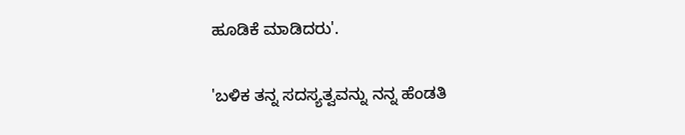ಹೂಡಿಕೆ ಮಾಡಿದರು'.

'ಬಳಿಕ ತನ್ನ ಸದಸ್ಯತ್ವವನ್ನು ನನ್ನ ಹೆಂಡತಿ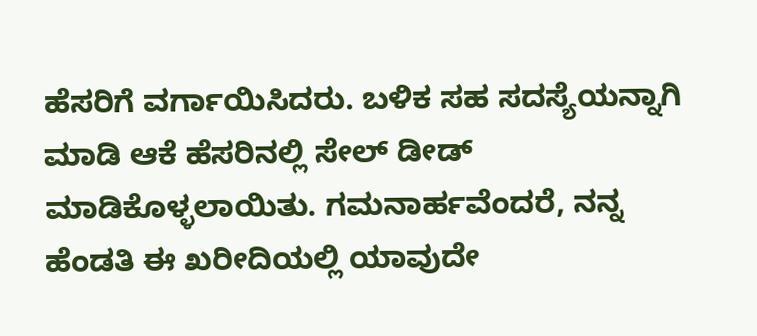ಹೆಸರಿಗೆ ವರ್ಗಾಯಿಸಿದರು. ಬಳಿಕ ಸಹ ಸದಸ್ಯೆಯನ್ನಾಗಿ ಮಾಡಿ ಆಕೆ ಹೆಸರಿನಲ್ಲಿ ಸೇಲ್‌ ಡೀಡ್‌ ಮಾಡಿಕೊಳ್ಳಲಾಯಿತು. ಗಮನಾರ್ಹವೆಂದರೆ, ನನ್ನ ಹೆಂಡತಿ ಈ ಖರೀದಿಯಲ್ಲಿ ಯಾವುದೇ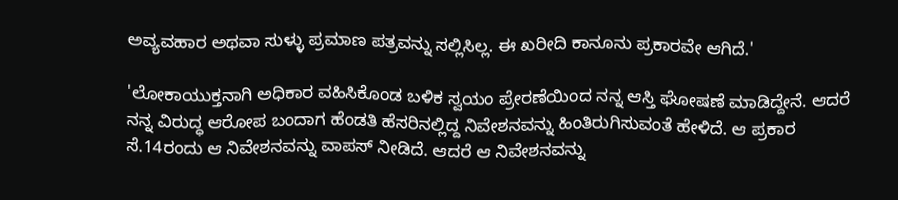ಅವ್ಯವಹಾರ ಅಥವಾ ಸುಳ್ಳು ಪ್ರಮಾಣ ಪತ್ರವನ್ನು ಸಲ್ಲಿಸಿಲ್ಲ. ಈ ಖರೀದಿ ಕಾನೂನು ಪ್ರಕಾರವೇ ಆಗಿದೆ.'

'ಲೋಕಾಯುಕ್ತನಾಗಿ ಅಧಿಕಾರ ವಹಿಸಿಕೊಂಡ ಬಳಿಕ ಸ್ವಯಂ ಪ್ರೇರಣೆಯಿಂದ ನನ್ನ ಆಸ್ತಿ ಘೋಷಣೆ ಮಾಡಿದ್ದೇನೆ. ಆದರೆ ನನ್ನ ವಿರುದ್ಧ ಆರೋಪ ಬಂದಾಗ ಹೆಂಡತಿ ಹೆಸರಿನಲ್ಲಿದ್ದ ನಿವೇಶನವನ್ನು ಹಿಂತಿರುಗಿಸುವಂತೆ ಹೇಳಿದೆ. ಆ ಪ್ರಕಾರ ಸೆ.14ರಂದು ಆ ನಿವೇಶನವನ್ನು ವಾಪಸ್‌ ನೀಡಿದೆ. ಆದರೆ ಆ ನಿವೇಶನವನ್ನು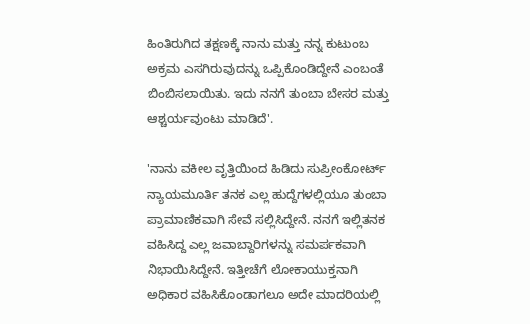ಹಿಂತಿರುಗಿದ ತಕ್ಷಣಕ್ಕೆ ನಾನು ಮತ್ತು ನನ್ನ ಕುಟುಂಬ ಅಕ್ರಮ ಎಸಗಿರುವುದನ್ನು ಒಪ್ಪಿಕೊಂಡಿದ್ದೇನೆ ಎಂಬಂತೆ ಬಿಂಬಿಸಲಾಯಿತು. ಇದು ನನಗೆ ತುಂಬಾ ಬೇಸರ ಮತ್ತು ಆಶ್ಚರ್ಯವುಂಟು ಮಾಡಿದೆ'.

'ನಾನು ವಕೀಲ ವೃತ್ತಿಯಿಂದ ಹಿಡಿದು ಸುಪ್ರೀಂಕೋರ್ಟ್‌ ನ್ಯಾಯಮೂರ್ತಿ ತನಕ ಎಲ್ಲ ಹುದ್ದೆಗಳಲ್ಲಿಯೂ ತುಂಬಾ ಪ್ರಾಮಾಣಿಕವಾಗಿ ಸೇವೆ ಸಲ್ಲಿಸಿದ್ದೇನೆ. ನನಗೆ ಇಲ್ಲಿತನಕ ವಹಿಸಿದ್ದ ಎಲ್ಲ ಜವಾಬ್ದಾರಿಗಳನ್ನು ಸಮರ್ಪಕವಾಗಿ ನಿಭಾಯಿಸಿದ್ದೇನೆ. ಇತ್ತೀಚೆಗೆ ಲೋಕಾಯುಕ್ತನಾಗಿ ಅಧಿಕಾರ ವಹಿಸಿಕೊಂಡಾಗಲೂ ಅದೇ ಮಾದರಿಯಲ್ಲಿ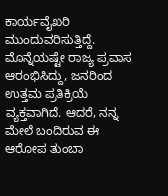ಕಾರ್ಯವೈಖರಿ ಮುಂದುವರಿಸುತ್ತಿದ್ದೆ. ಮೊನ್ನೆಯಷ್ಟೇ ರಾಜ್ಯ ಪ್ರವಾಸ ಆರಂಭಿಸಿದ್ದು, ಜನರಿಂದ ಉತ್ತಮ ಪ್ರತಿಕ್ರಿಯೆ ವ್ಯಕ್ತವಾಗಿದೆ. ಆದರೆ, ನನ್ನ ಮೇಲೆ ಬಂದಿರುವ ಈ ಆರೋಪ ತುಂಬಾ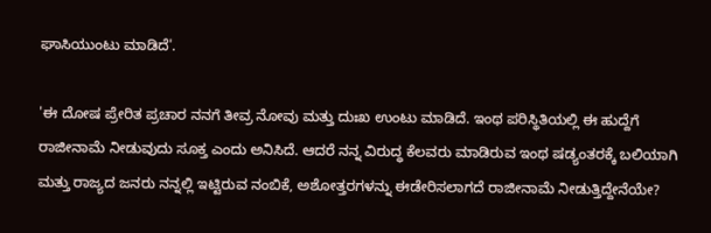ಘಾಸಿಯುಂಟು ಮಾಡಿದೆ'.

'ಈ ದೋಷ ಪ್ರೇರಿತ ಪ್ರಚಾರ ನನಗೆ ತೀವ್ರ ನೋವು ಮತ್ತು ದುಃಖ ಉಂಟು ಮಾಡಿದೆ. ಇಂಥ ಪರಿಸ್ಥಿತಿಯಲ್ಲಿ ಈ ಹುದ್ದೆಗೆ ರಾಜೀನಾಮೆ ನೀಡುವುದು ಸೂಕ್ತ ಎಂದು ಅನಿಸಿದೆ. ಆದರೆ ನನ್ನ ವಿರುದ್ಧ ಕೆಲವರು ಮಾಡಿರುವ ಇಂಥ ಷಡ್ಯಂತರಕ್ಕೆ ಬಲಿಯಾಗಿ ಮತ್ತು ರಾಜ್ಯದ ಜನರು ನನ್ನಲ್ಲಿ ಇಟ್ಟಿರುವ ನಂಬಿಕೆ, ಅಶೋತ್ತರಗಳನ್ನು ಈಡೇರಿಸಲಾಗದೆ ರಾಜೀನಾಮೆ ನೀಡುತ್ತಿದ್ದೇನೆಯೇ?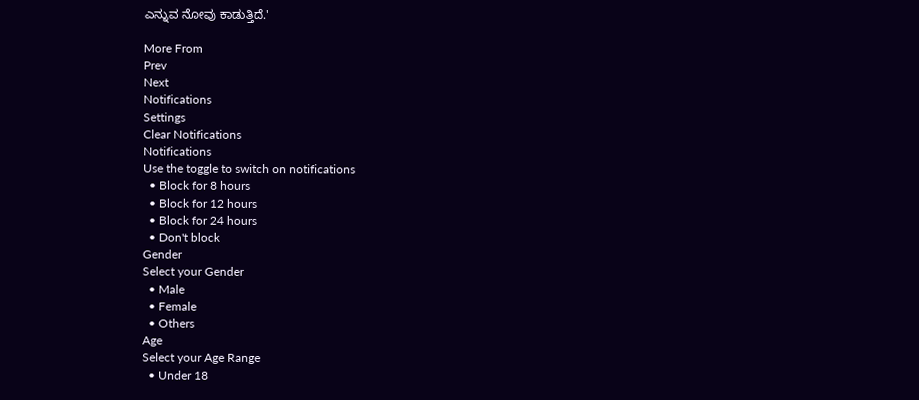ಎನ್ನುವ ನೋವು ಕಾಡುತ್ತಿದೆ.'

More From
Prev
Next
Notifications
Settings
Clear Notifications
Notifications
Use the toggle to switch on notifications
  • Block for 8 hours
  • Block for 12 hours
  • Block for 24 hours
  • Don't block
Gender
Select your Gender
  • Male
  • Female
  • Others
Age
Select your Age Range
  • Under 18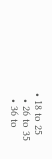• 18 to 25
  • 26 to 35
  • 36 to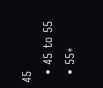45
  • 45 to 55
  • 55+